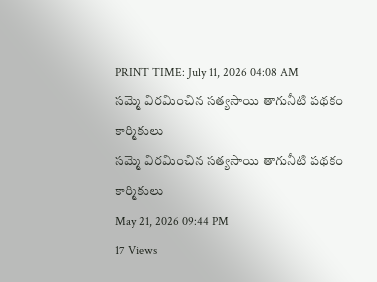PRINT TIME: July 11, 2026 04:08 AM
సమ్మె విరమించిన సత్యసాయి తాగునీటి పథకం కార్మికులు
సమ్మె విరమించిన సత్యసాయి తాగునీటి పథకం కార్మికులు
May 21, 2026 09:44 PM
17 Views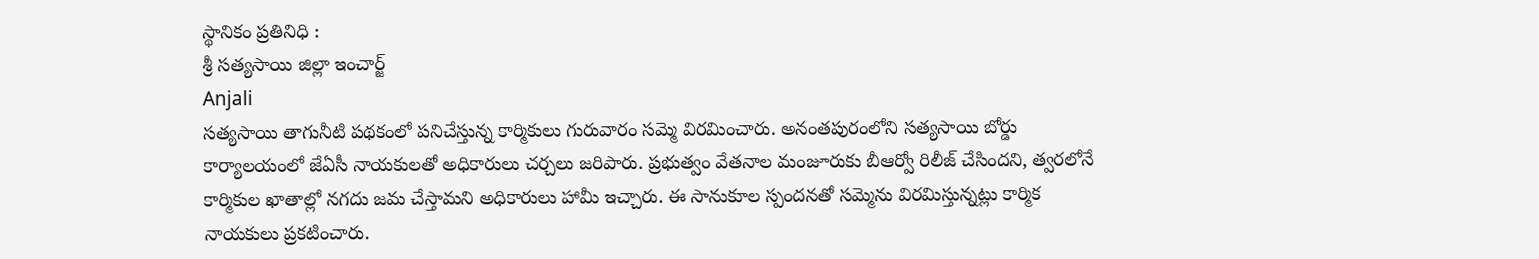స్థానికం ప్రతినిధి :
శ్రీ సత్యసాయి జిల్లా ఇంచార్జ్
Anjali
సత్యసాయి తాగునీటి పథకంలో పనిచేస్తున్న కార్మికులు గురువారం సమ్మె విరమించారు. అనంతపురంలోని సత్యసాయి బోర్డు కార్యాలయంలో జేఏసీ నాయకులతో అధికారులు చర్చలు జరిపారు. ప్రభుత్వం వేతనాల మంజూరుకు బీఆర్వో రిలీజ్ చేసిందని, త్వరలోనే కార్మికుల ఖాతాల్లో నగదు జమ చేస్తామని అధికారులు హామీ ఇచ్చారు. ఈ సానుకూల స్పందనతో సమ్మెను విరమిస్తున్నట్లు కార్మిక నాయకులు ప్రకటించారు.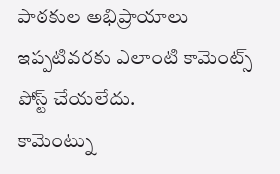పాఠకుల అభిప్రాయాలు
ఇప్పటివరకు ఎలాంటి కామెంట్స్ పోస్ట్ చేయలేదు.
కామెంట్ను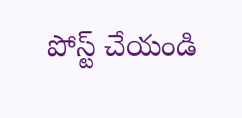పోస్ట్ చేయండి